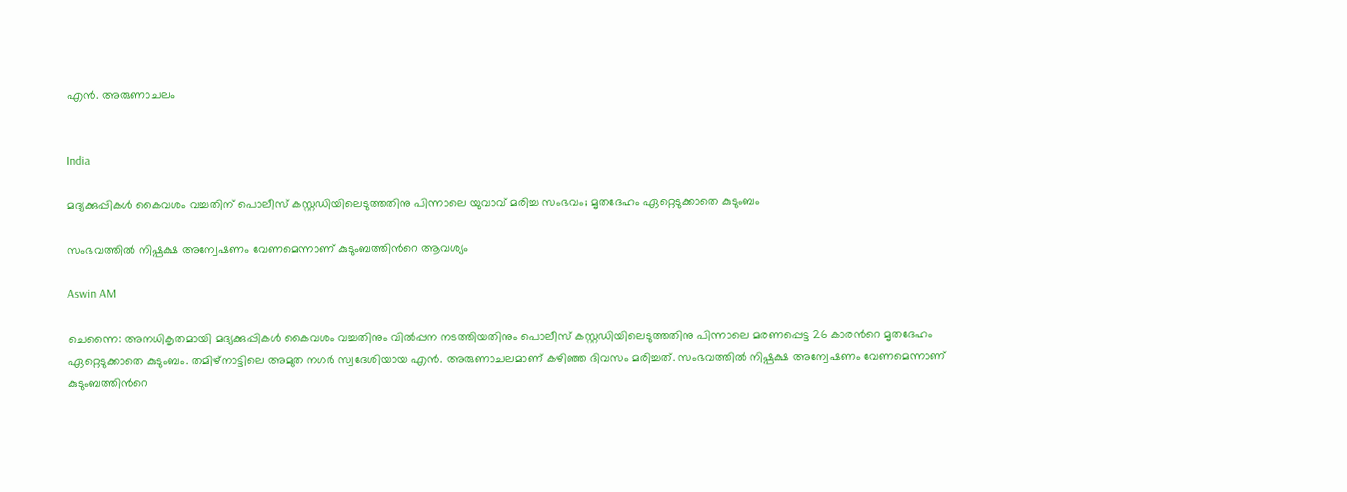എൻ. അരുണാചലം


India

മദ‍്യക്കുപ്പികൾ കൈവശം വച്ചതിന് പൊലീസ് കസ്റ്റഡിയിലെടുത്തതിനു പിന്നാലെ യുവാവ് മരിച്ച സംഭവം; മൃതദേഹം ഏറ്റെടുക്കാതെ കുടുംബം

സംഭവത്തിൽ നിഷ്പക്ഷ അന്വേഷണം വേണമെന്നാണ് കുടുംബത്തിന്‍റെ ആവശ‍്യം

Aswin AM

ചെന്നൈ: അനധികൃതമായി മദ‍്യക്കുപ്പികൾ കൈവശം വച്ചതിനും വിൽപ്പന നടത്തിയതിനും പൊലീസ് കസ്റ്റഡിയിലെടുത്തതിനു പിന്നാലെ മരണപ്പെട്ട 26 കാരന്‍റെ മൃതദേഹം ഏറ്റെടുക്കാതെ കുടുംബം. തമിഴ്നാട്ടിലെ അമുത നഗർ സ്വദേശിയായ എൻ. അരുണാചലമാണ് കഴിഞ്ഞ ദിവസം മരിച്ചത്. സംഭവത്തിൽ നിഷ്പക്ഷ അന്വേഷണം വേണമെന്നാണ് കുടുംബത്തിന്‍റെ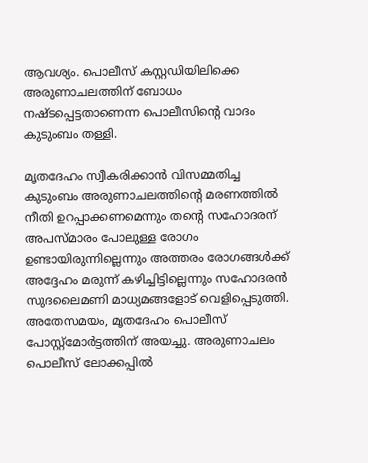ആവശ‍്യം. പൊലീസ് കസ്റ്റഡിയിലിക്കെ അരുണാചലത്തിന് ബോധം നഷ്ടപ്പെട്ടതാണെന്ന പൊലീസിന്‍റെ വാദം കുടുംബം തള്ളി.

മൃതദേഹം സ്വീകരിക്കാൻ വിസമ്മതിച്ച കുടുംബം അരുണാചലത്തിന്‍റെ മരണത്തിൽ നീതി ഉറപ്പാക്കണമെന്നും തന്‍റെ സഹോദരന് അപസ്മാരം പോലുള്ള രോഗം ഉണ്ടായിരുന്നില്ലെന്നും അത്തരം രോഗങ്ങൾക്ക് അദ്ദേഹം മരുന്ന് കഴിച്ചിട്ടില്ലെന്നും സഹോദരൻ സുദലൈമണി മാധ‍്യമങ്ങളോട് വെളിപ്പെടുത്തി. അതേസമയം, മൃതദേഹം പൊലീസ് പോസ്റ്റ്മോർട്ടത്തിന് അയച്ചു. അരുണാചലം പൊലീസ് ലോക്കപ്പിൽ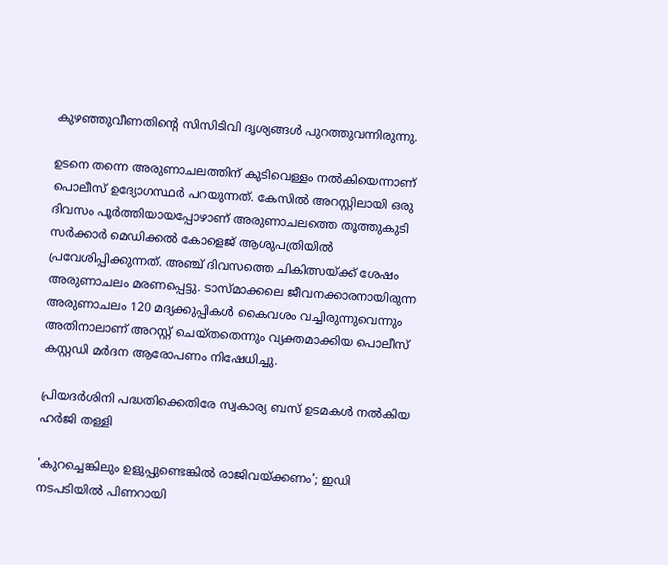കുഴഞ്ഞുവീണതിന്‍റെ സിസിടിവി ദൃശ‍്യങ്ങൾ പുറത്തുവന്നിരുന്നു.

ഉടനെ തന്നെ അരുണാചലത്തിന് കുടിവെള്ളം നൽകിയെന്നാണ് പൊലീസ് ഉദ‍്യോഗസ്ഥർ പറയുന്നത്. കേസിൽ അറസ്റ്റിലായി ഒരു ദിവസം പൂർത്തിയായപ്പോഴാണ് അരുണാചലത്തെ തൂത്തുകുടി സർക്കാർ മെഡിക്കൽ കോളെജ് ആശുപത്രിയിൽ പ്രവേശിപ്പിക്കുന്നത്. അഞ്ച് ദിവസത്തെ ചികിത്സയ്ക്ക് ശേഷം അരുണാചലം മരണപ്പെട്ടു. ടാസ്മാക്കലെ ജീവനക്കാരനായിരുന്ന അരുണാചലം 120 മദ‍്യക്കുപ്പികൾ കൈവശം വച്ചിരുന്നുവെന്നും അതിനാലാണ് അറസ്റ്റ് ചെയ്തതെന്നും വ‍്യക്തമാക്കിയ പൊലീസ് കസ്റ്റഡി മർദന ആരോപണം നിഷേധിച്ചു.

പ്രിയദർശിനി പദ്ധതിക്കെതിരേ സ്വകാര‍്യ ബസ് ഉടമകൾ നൽകിയ ഹർജി തള്ളി

'കുറച്ചെങ്കിലും ഉളുപ്പുണ്ടെങ്കിൽ രാജിവയ്ക്കണം'; ഇഡി നടപടിയിൽ പിണറായി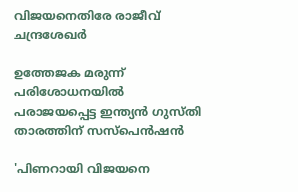വിജയനെതിരേ രാജീവ് ചന്ദ്രശേഖർ

ഉത്തേജക മരുന്ന് പരിശോധനയിൽ പരാജയപ്പെട്ട ഇന്ത‍്യൻ ഗുസ്തി താരത്തിന് സസ്പെൻഷൻ

'പിണറായി വിജയനെ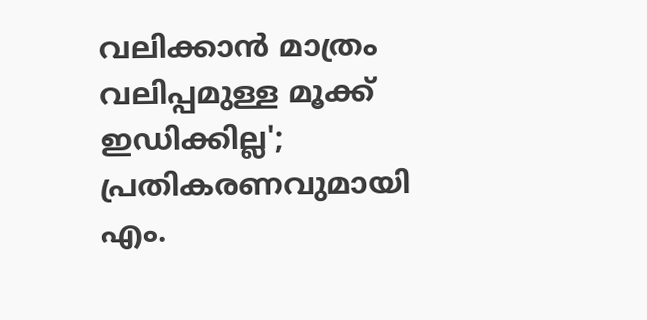വലിക്കാൻ മാത്രം വലിപ്പമുള്ള മൂക്ക് ഇഡിക്കില്ല'; പ്രതികരണവുമായി എം.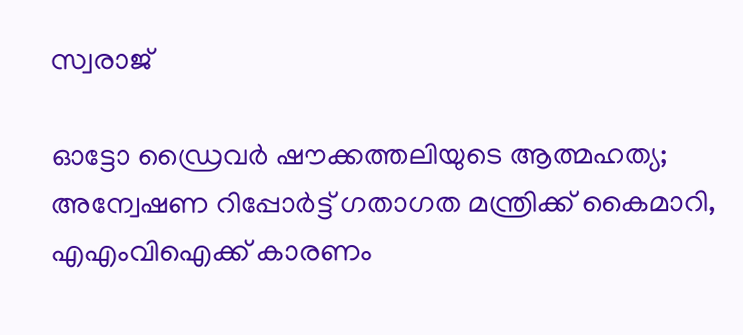സ്വരാജ്

ഓട്ടോ ഡ്രൈവർ ഷൗക്കത്തലിയുടെ ആത്മഹത‍്യ; അന്വേഷണ റിപ്പോർട്ട് ഗതാഗത മന്ത്രിക്ക് കൈമാറി, എഎംവിഐക്ക് കാരണം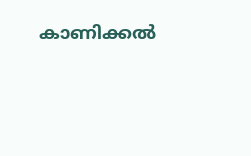കാണിക്കൽ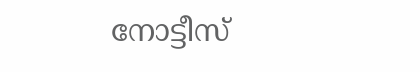നോട്ടീസ്